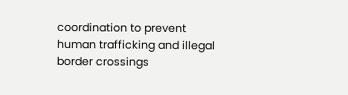coordination to prevent human trafficking and illegal border crossings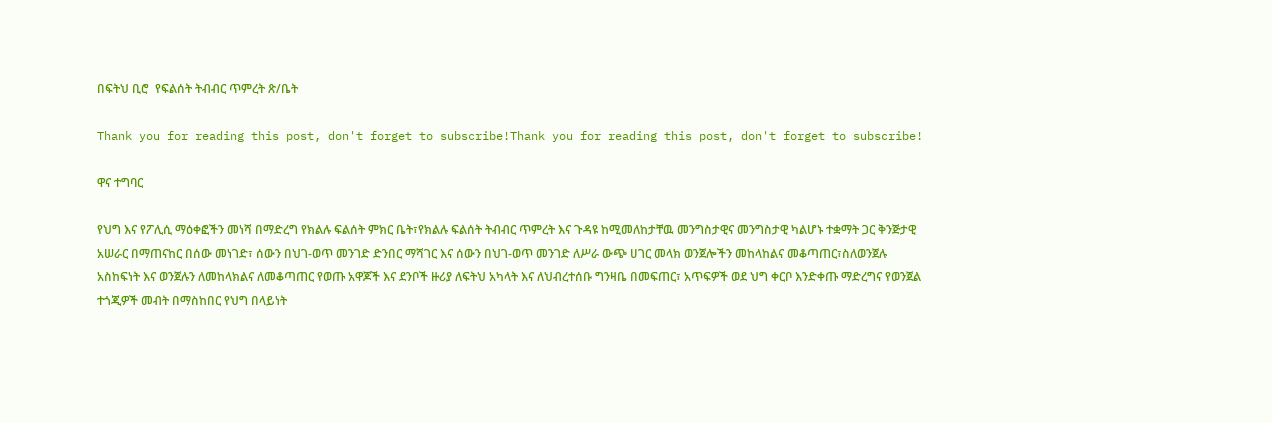በፍትህ ቢሮ  የፍልሰት ትብብር ጥምረት ጽ/ቤት

Thank you for reading this post, don't forget to subscribe!Thank you for reading this post, don't forget to subscribe!

ዋና ተግባር

የህግ እና የፖሊሲ ማዕቀፎችን መነሻ በማድረግ የክልሉ ፍልሰት ምክር ቤት፣የክልሉ ፍልሰት ትብብር ጥምረት እና ጉዳዩ ከሚመለከታቸዉ መንግስታዊና መንግስታዊ ካልሆኑ ተቋማት ጋር ቅንጅታዊ አሠራር በማጠናከር በሰው መነገድ፣ ሰውን በህገ-ወጥ መንገድ ድንበር ማሻገር እና ሰውን በህገ-ወጥ መንገድ ለሥራ ውጭ ሀገር መላክ ወንጀሎችን መከላከልና መቆጣጠር፣ስለወንጀሉ አስከፍነት እና ወንጀሉን ለመከላክልና ለመቆጣጠር የወጡ አዋጆች እና ደንቦች ዙሪያ ለፍትህ አካላት እና ለህብረተሰቡ ግንዛቤ በመፍጠር፣ አጥፍዎች ወደ ህግ ቀርቦ እንድቀጡ ማድረግና የወንጀል ተጎጂዎች መብት በማስከበር የህግ በላይነት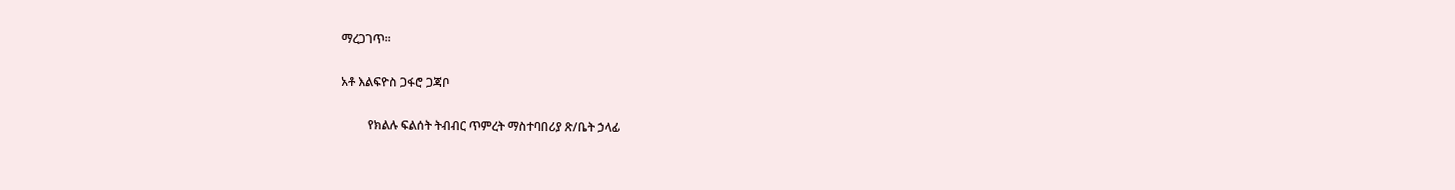ማረጋገጥ፡፡

አቶ እልፍዮስ ጋፋሮ ጋጃቦ

         የክልሉ ፍልሰት ትብብር ጥምረት ማስተባበሪያ ጽ/ቤት ኃላፊ